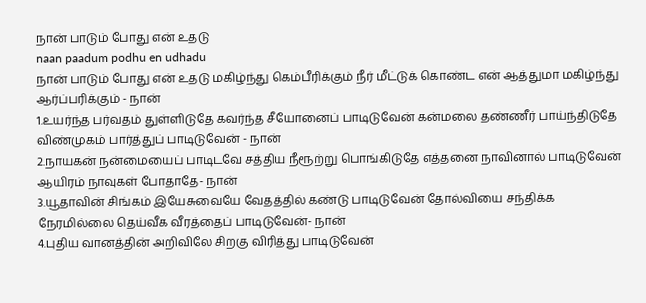நான் பாடும் போது என் உதடு
naan paadum podhu en udhadu
நான் பாடும் போது என் உதடு மகிழ்ந்து கெம்பீரிக்கும் நீர் மீட்டுக் கொண்ட என் ஆத்துமா மகிழ்ந்து ஆர்ப்பரிக்கும் - நான்
1.உயர்ந்த பர்வதம் துள்ளிடுதே கவர்ந்த சீயோனைப் பாடிடுவேன் கன்மலை தண்ணீர் பாய்ந்திடுதே விண்முகம் பார்த்துப் பாடிடுவேன் - நான்
2.நாயகன் நன்மையைப் பாடிடவே சத்திய நீரூற்று பொங்கிடுதே எத்தனை நாவினால் பாடிடுவேன் ஆயிரம் நாவுகள் போதாதே- நான்
3.யூதாவின் சிங்கம் இயேசுவையே வேதத்தில் கண்டு பாடிடுவேன் தோல்வியை சந்திக்க நேரமில்லை தெய்வீக வீரத்தைப் பாடிடுவேன்- நான்
4.புதிய வானத்தின் அறிவிலே சிறகு விரித்து பாடிடுவேன்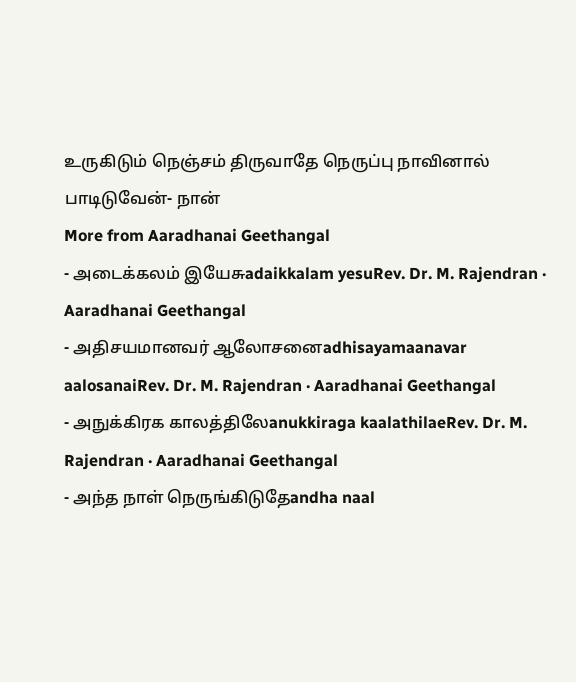உருகிடும் நெஞ்சம் திருவாதே நெருப்பு நாவினால் பாடிடுவேன்- நான்
More from Aaradhanai Geethangal
- அடைக்கலம் இயேசுadaikkalam yesuRev. Dr. M. Rajendran · Aaradhanai Geethangal
- அதிசயமானவர் ஆலோசனைadhisayamaanavar aalosanaiRev. Dr. M. Rajendran · Aaradhanai Geethangal
- அநுக்கிரக காலத்திலேanukkiraga kaalathilaeRev. Dr. M. Rajendran · Aaradhanai Geethangal
- அந்த நாள் நெருங்கிடுதேandha naal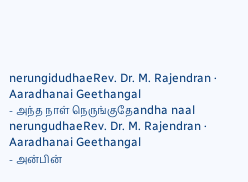nerungidudhaeRev. Dr. M. Rajendran · Aaradhanai Geethangal
- அந்த நாள் நெருங்குதேandha naal nerungudhaeRev. Dr. M. Rajendran · Aaradhanai Geethangal
- அன்பின்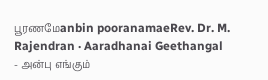பூரணமேanbin pooranamaeRev. Dr. M. Rajendran · Aaradhanai Geethangal
- அன்பு எங்கும்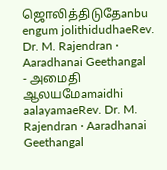ஜொலித்திடுதேanbu engum jolithidudhaeRev. Dr. M. Rajendran · Aaradhanai Geethangal
- அமைதி ஆலயமேamaidhi aalayamaeRev. Dr. M. Rajendran · Aaradhanai Geethangal